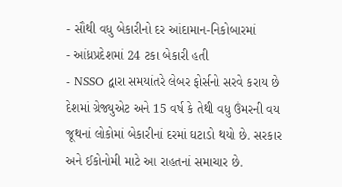- સૌથી વધુ બેકારીનો દર આંદામાન-નિકોબારમાં
- આંધ્રપ્રદેશમાં 24 ટકા બેકારી હતી
- NSSO દ્વારા સમયાંતરે લેબર ફોર્સનો સરવે કરાય છે
દેશમાં ગ્રેજ્યુએટ અને 15 વર્ષ કે તેથી વધુ ઉંમરની વય જૂથનાં લોકોમાં બેકારીનાં દરમાં ઘટાડો થયો છે. સરકાર અને ઈકોનોમી માટે આ રાહતનાં સમાચાર છે.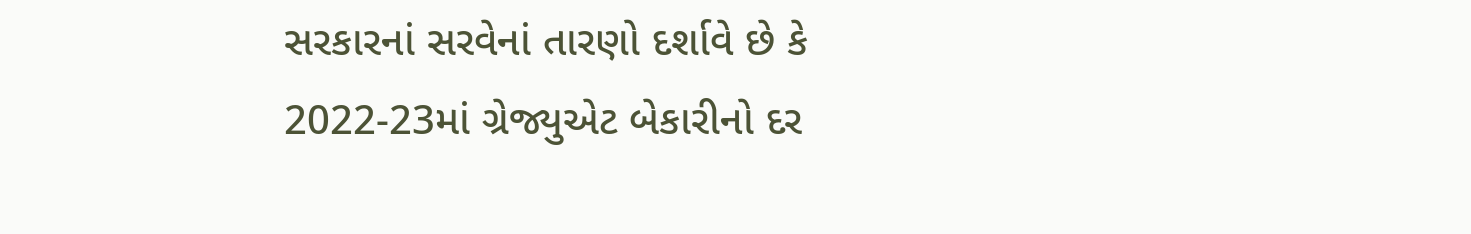સરકારનાં સરવેનાં તારણો દર્શાવે છે કે 2022-23માં ગ્રેજ્યુએટ બેકારીનો દર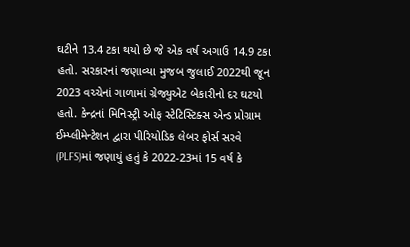ઘટીને 13.4 ટકા થયો છે જે એક વર્ષ અગાઉ 14.9 ટકા હતો. સરકારનાં જણાવ્યા મુજબ જુલાઈ 2022થી જૂન 2023 વચ્ચેનાં ગાળામાં ગ્રેજ્યુએટ બેકારીનો દર ઘટયો હતો. કેન્દ્રનાં મિનિસ્ટ્રી ઓફ સ્ટેટિસ્ટિક્સ એન્ડ પ્રોગ્રામ ઈમ્પ્લીમેન્ટેશન દ્વારા પીરિયોડિક લેબર ફોર્સ સરવે (PLFS)માં જણાયું હતું કે 2022-23માં 15 વર્ષ કે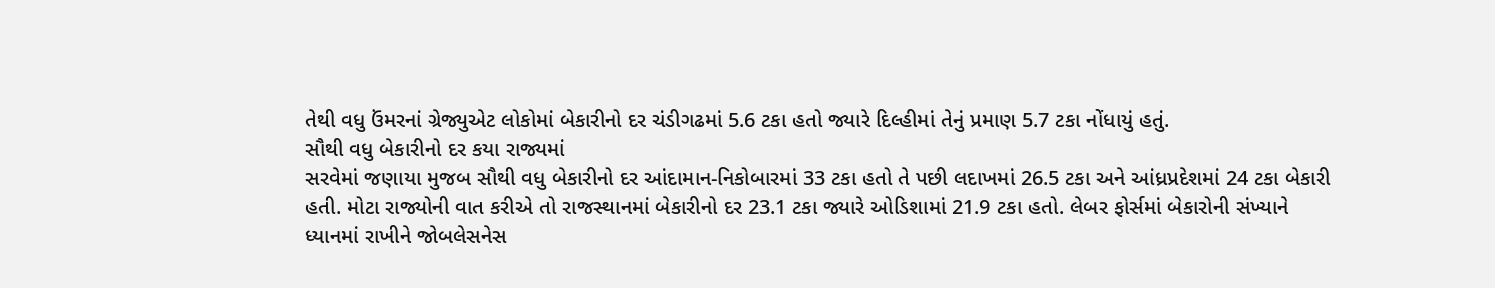તેથી વધુ ઉંમરનાં ગ્રેજ્યુએટ લોકોમાં બેકારીનો દર ચંડીગઢમાં 5.6 ટકા હતો જ્યારે દિલ્હીમાં તેનું પ્રમાણ 5.7 ટકા નોંધાયું હતું.
સૌથી વધુ બેકારીનો દર કયા રાજ્યમાં
સરવેમાં જણાયા મુજબ સૌથી વધુ બેકારીનો દર આંદામાન-નિકોબારમાં 33 ટકા હતો તે પછી લદાખમાં 26.5 ટકા અને આંધ્રપ્રદેશમાં 24 ટકા બેકારી હતી. મોટા રાજ્યોની વાત કરીએ તો રાજસ્થાનમાં બેકારીનો દર 23.1 ટકા જ્યારે ઓડિશામાં 21.9 ટકા હતો. લેબર ફોર્સમાં બેકારોની સંખ્યાને ધ્યાનમાં રાખીને જોબલેસનેસ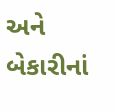અને બેકારીનાં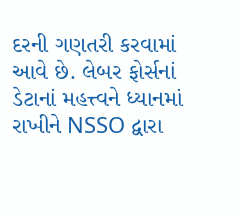દરની ગણતરી કરવામાં આવે છે. લેબર ફોર્સનાં ડેટાનાં મહત્ત્વને ધ્યાનમાં રાખીને NSSO દ્વારા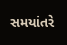સમયાંતરે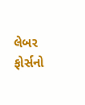લેબર ફોર્સનો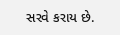સરવે કરાય છે.